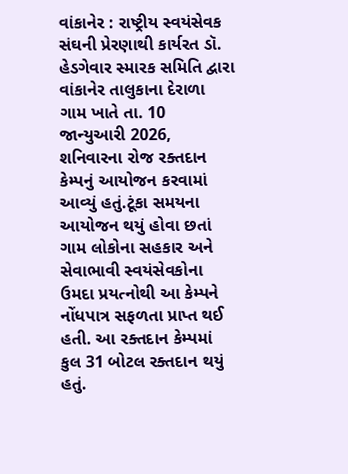વાંકાનેર : રાષ્ટ્રીય સ્વયંસેવક સંઘની પ્રેરણાથી કાર્યરત ડૉ. હેડગેવાર સ્મારક સમિતિ દ્વારા વાંકાનેર તાલુકાના દેરાળા ગામ ખાતે તા. 10 જાન્યુઆરી 2026, શનિવારના રોજ રક્તદાન કેમ્પનું આયોજન કરવામાં આવ્યું હતું.ટૂંકા સમયના આયોજન થયું હોવા છતાં ગામ લોકોના સહકાર અને સેવાભાવી સ્વયંસેવકોના ઉમદા પ્રયત્નોથી આ કેમ્પને નોંધપાત્ર સફળતા પ્રાપ્ત થઈ હતી. આ રક્તદાન કેમ્પમાં કુલ 31 બોટલ રક્તદાન થયું હતું.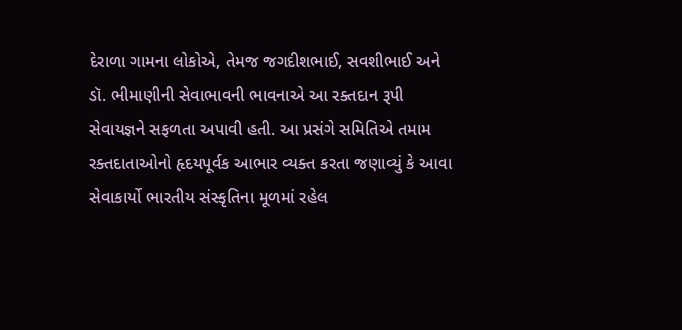દેરાળા ગામના લોકોએ, તેમજ જગદીશભાઈ, સવશીભાઈ અને ડૉ. ભીમાણીની સેવાભાવની ભાવનાએ આ રક્તદાન રૂપી સેવાયજ્ઞને સફળતા અપાવી હતી. આ પ્રસંગે સમિતિએ તમામ રક્તદાતાઓનો હૃદયપૂર્વક આભાર વ્યક્ત કરતા જણાવ્યું કે આવા સેવાકાર્યો ભારતીય સંસ્કૃતિના મૂળમાં રહેલ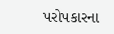પરોપકારના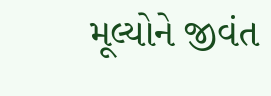મૂલ્યોને જીવંત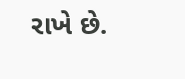રાખે છે.